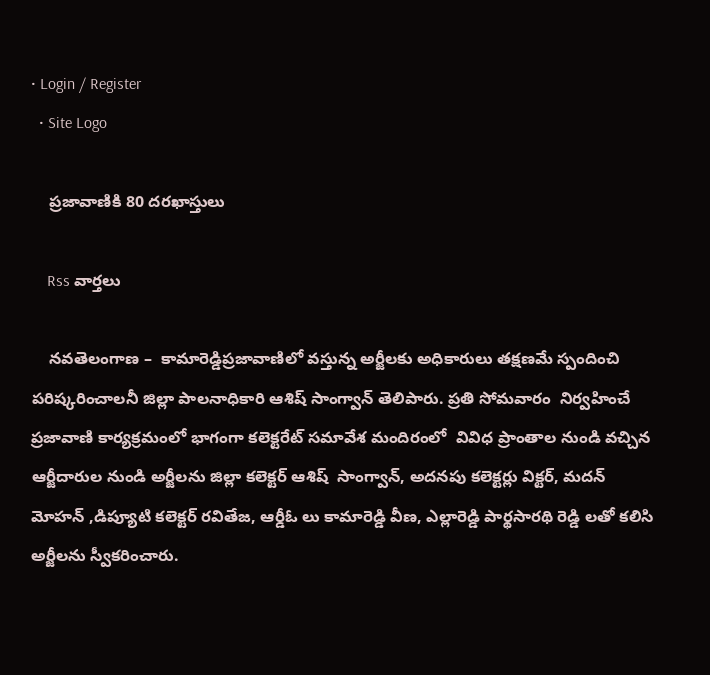• Login / Register
  • Site Logo

    ప్రజావాణికి 80 దరఖాస్తులు

    Rss వార్తలు

    నవతెలంగాణ –  కామారెడ్డిప్రజావాణిలో వస్తున్న అర్జీలకు అధికారులు తక్షణమే స్పందించి పరిష్కరించాలనీ జిల్లా పాలనాధికారి ఆశిష్ సాంగ్వాన్ తెలిపారు. ప్రతి సోమవారం  నిర్వహించే ప్రజావాణి కార్యక్రమంలో భాగంగా కలెక్టరేట్ సమావేశ మందిరంలో  వివిధ ప్రాంతాల నుండి వచ్చిన ఆర్జీదారుల నుండి అర్జీలను జిల్లా కలెక్టర్ ఆశిష్  సాంగ్వాన్, అదనపు కలెక్టర్లు విక్టర్, మదన్ మోహన్ ,డిప్యూటి కలెక్టర్ రవితేజ, ఆర్డీఓ లు కామారెడ్డి వీణ, ఎల్లారెడ్డి పార్థసారథి రెడ్డి లతో కలిసి అర్జీలను స్వీకరించారు.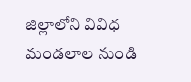జిల్లాలోని వివిధ మండలాల నుండి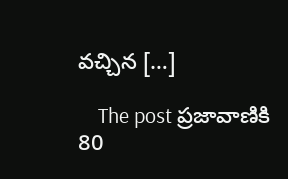వచ్చిన […]

    The post ప్రజావాణికి 80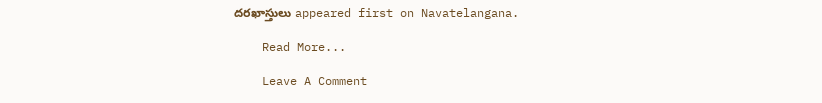దరఖాస్తులు appeared first on Navatelangana.

    Read More...

    Leave A Comment